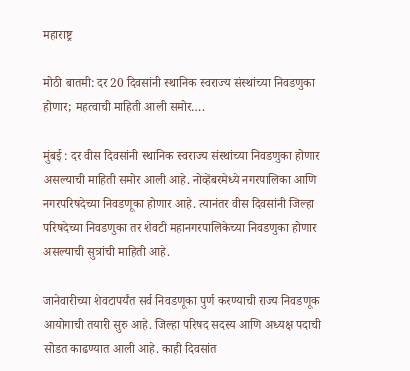महाराष्ट्र

मोठी बातमी: दर 20 दिवसांनी स्थानिक स्वराज्य संस्थांच्या निवडणुका होणार; महत्वाची माहिती आली समोर….

मुंबई : दर वीस दिवसांनी स्थानिक स्वराज्य संस्थांच्या निवडणुका होणार असल्याची माहिती समोर आली आहे. नोव्हेंबरमेध्ये नगरपालिका आणि नगरपरिषदेच्या निवडणूका होणार आहे. त्यानंतर वीस दिवसांनी जिल्हा परिषदेच्या निवडणुका तर शेवटी महानगरपालिकेच्या निवडणुका होणार असल्याची सुत्रांची माहिती आहे.

जानेवारीच्या शेवटापर्यंत सर्व निवडणूका पुर्ण करण्याची राज्य निवडणूक आयोगाची तयारी सुरु आहे. जिल्हा परिषद सदस्य आणि अध्यक्ष पदाची सोडत काढण्यात आली आहे. काही दिवसांत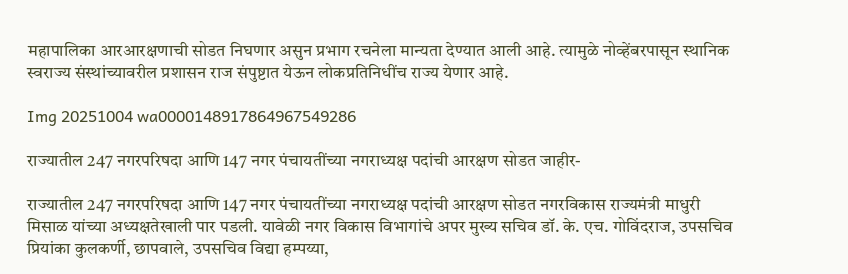महापालिका आरआरक्षणाची सोडत निघणार असुन प्रभाग रचनेला मान्यता देण्यात आली आहे. त्यामुळे नोव्हेंबरपासून स्थानिक स्वराज्य संस्थांच्यावरील प्रशासन राज संपुष्टात येऊन लोकप्रतिनिधींच राज्य येणार आहे.

Img 20251004 wa0000148917864967549286

राज्यातील 247 नगरपरिषदा आणि 147 नगर पंचायतींच्या नगराध्यक्ष पदांची आरक्षण सोडत जाहीर-

राज्यातील 247 नगरपरिषदा आणि 147 नगर पंचायतींच्या नगराध्यक्ष पदांची आरक्षण सोडत नगरविकास राज्यमंत्री माधुरी मिसाळ यांच्या अध्यक्षतेखाली पार पडली. यावेळी नगर विकास विभागांचे अपर मुख्य सचिव डॉ. के. एच. गोविंदराज, उपसचिव प्रियांका कुलकर्णी, छापवाले, उपसचिव विद्या हम्पय्या,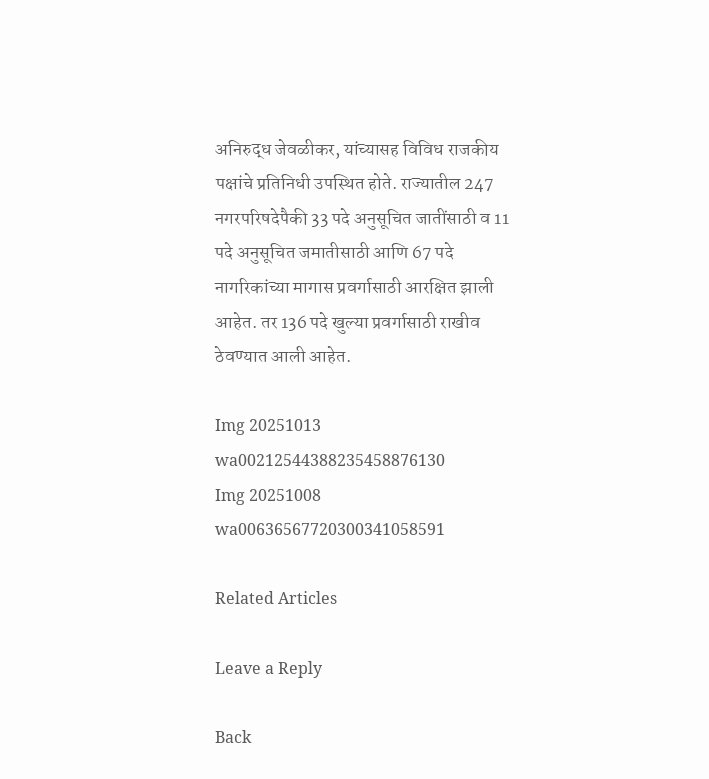अनिरुद्ध जेवळीकर, यांच्यासह विविध राजकीय पक्षांचे प्रतिनिधी उपस्थित होते. राज्यातील 247 नगरपरिषदेपैकी 33 पदे अनुसूचित जातींसाठी व 11 पदे अनुसूचित जमातीसाठी आणि 67 पदे नागरिकांच्या मागास प्रवर्गासाठी आरक्षित झाली आहेत. तर 136 पदे खुल्या प्रवर्गासाठी राखीव ठेवण्यात आली आहेत.

Img 20251013 wa00212544388235458876130
Img 20251008 wa00636567720300341058591

Related Articles

Leave a Reply

Back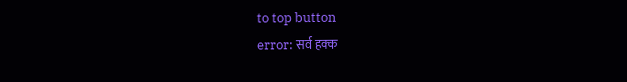to top button
error: सर्व हक्क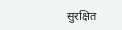सुरक्षित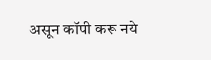असून कॉपी करू नये